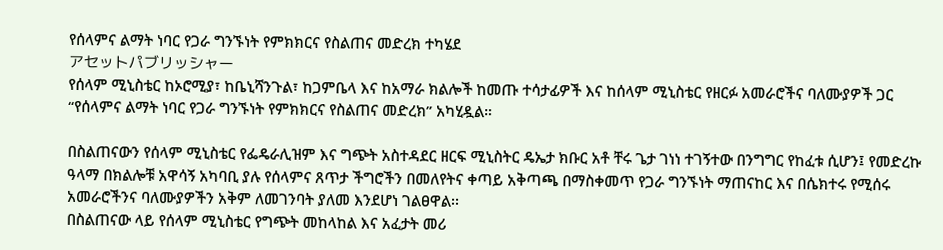የሰላምና ልማት ነባር የጋራ ግንኙነት የምክክርና የስልጠና መድረክ ተካሄደ
アセットパブリッシャー
የሰላም ሚኒስቴር ከኦሮሚያ፣ ከቤኒሻንጉል፣ ከጋምቤላ እና ከአማራ ክልሎች ከመጡ ተሳታፊዎች እና ከሰላም ሚኒስቴር የዘርፉ አመራሮችና ባለሙያዎች ጋር “የሰላምና ልማት ነባር የጋራ ግንኙነት የምክክርና የስልጠና መድረክ” አካሂዷል።

በስልጠናውን የሰላም ሚኒስቴር የፌዴራሊዝም እና ግጭት አስተዳደር ዘርፍ ሚኒስትር ዴኤታ ክቡር አቶ ቸሩ ጌታ ገነነ ተገኝተው በንግግር የከፈቱ ሲሆን፤ የመድረኩ ዓላማ በክልሎቹ አዋሳኝ አካባቢ ያሉ የሰላምና ጸጥታ ችግሮችን በመለየትና ቀጣይ አቅጣጫ በማስቀመጥ የጋራ ግንኙነት ማጠናከር እና በሴክተሩ የሚሰሩ አመራሮችንና ባለሙያዎችን አቅም ለመገንባት ያለመ እንደሆነ ገልፀዋል፡፡
በስልጠናው ላይ የሰላም ሚኒስቴር የግጭት መከላከል እና አፈታት መሪ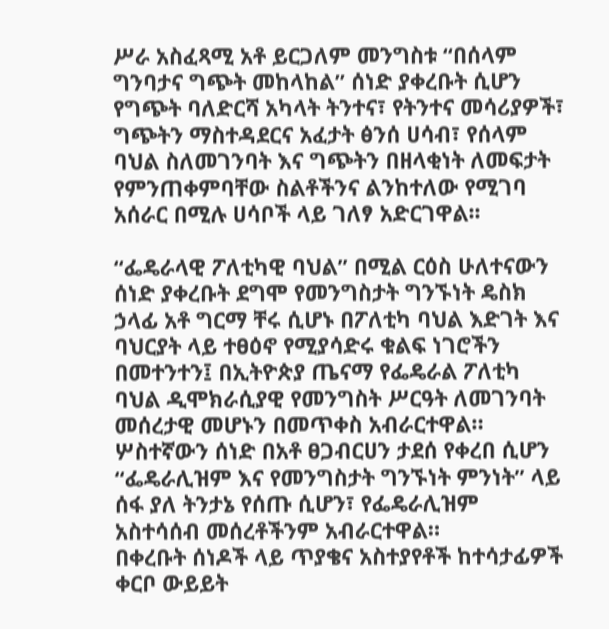ሥራ አስፈጻሚ አቶ ይርጋለም መንግስቱ “በሰላም ግንባታና ግጭት መከላከል” ሰነድ ያቀረቡት ሲሆን የግጭት ባለድርሻ አካላት ትንተና፣ የትንተና መሳሪያዎች፣ ግጭትን ማስተዳደርና አፈታት ፅንሰ ሀሳብ፣ የሰላም ባህል ስለመገንባት እና ግጭትን በዘላቂነት ለመፍታት የምንጠቀምባቸው ስልቶችንና ልንከተለው የሚገባ አሰራር በሚሉ ሀሳቦች ላይ ገለፃ አድርገዋል፡፡

“ፌዴራላዊ ፖለቲካዊ ባህል” በሚል ርዕስ ሁለተናውን ሰነድ ያቀረቡት ደግሞ የመንግስታት ግንኙነት ዴስክ ኃላፊ አቶ ግርማ ቸሩ ሲሆኑ በፖለቲካ ባህል እድገት እና ባህርያት ላይ ተፀዕኖ የሚያሳድሩ ቁልፍ ነገሮችን በመተንተን፤ በኢትዮጵያ ጤናማ የፌዴራል ፖለቲካ ባህል ዲሞክራሲያዊ የመንግስት ሥርዓት ለመገንባት መሰረታዊ መሆኑን በመጥቀስ አብራርተዋል።
ሦስተኛውን ሰነድ በአቶ ፀጋብርሀን ታደሰ የቀረበ ሲሆን “ፌዴራሊዝም እና የመንግስታት ግንኙነት ምንነት” ላይ ሰፋ ያለ ትንታኔ የሰጡ ሲሆን፣ የፌዴራሊዝም አስተሳሰብ መሰረቶችንም አብራርተዋል።
በቀረቡት ሰነዶች ላይ ጥያቄና አስተያየቶች ከተሳታፊዎች ቀርቦ ውይይት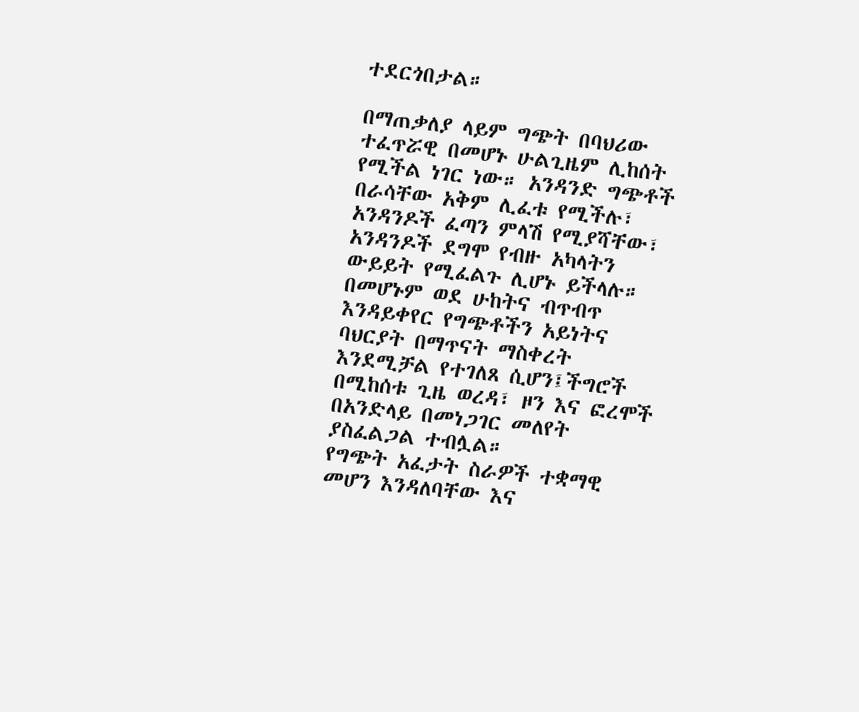ተደርጎበታል።

በማጠቃለያ ላይም ግጭት በባህሪው ተፈጥሯዊ በመሆኑ ሁልጊዜም ሊከሰት የሚችል ነገር ነው። አንዳንድ ግጭቶች በራሳቸው አቅም ሊፈቱ የሚችሉ፣ አንዳንዶች ፈጣን ምላሽ የሚያሻቸው፣ አንዳንዶች ደግሞ የብዙ አካላትን ውይይት የሚፈልጉ ሊሆኑ ይችላሉ። በመሆኑም ወደ ሁከትና ብጥብጥ እንዳይቀየር የግጭቶችን አይነትና ባህርያት በማጥናት ማስቀረት እንደሚቻል የተገለጸ ሲሆን፤ችግሮች በሚከሰቱ ጊዜ ወረዳ፣ ዞን እና ፎረሞች በአንድላይ በመነጋገር መለየት ያስፈልጋል ተብሏል።
የግጭት አፈታት ስራዎች ተቋማዊ መሆን እንዳለባቸው እና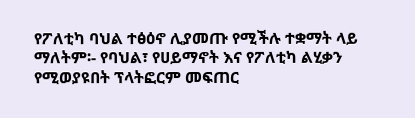የፖለቲካ ባህል ተፅዕኖ ሊያመጡ የሚችሉ ተቋማት ላይ ማለትም፡- የባህል፣ የሀይማኖት እና የፖለቲካ ልሂቃን የሚወያዩበት ፕላትፎርም መፍጠር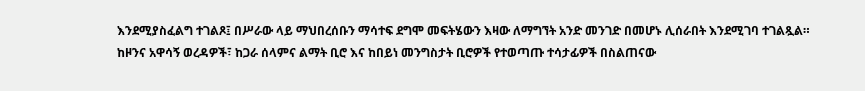እንደሚያስፈልግ ተገልጾ፤ በሥራው ላይ ማህበረሰቡን ማሳተፍ ደግሞ መፍትሄውን እዛው ለማግኘት አንድ መንገድ በመሆኑ ሊሰራበት እንደሚገባ ተገልጿል።
ከዞንና አዋሳኝ ወረዳዎች፣ ከጋራ ሰላምና ልማት ቢሮ እና ከበይነ መንግስታት ቢሮዎች የተወጣጡ ተሳታፊዎች በስልጠናው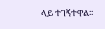ላይ ተገኝተዋል፡፡